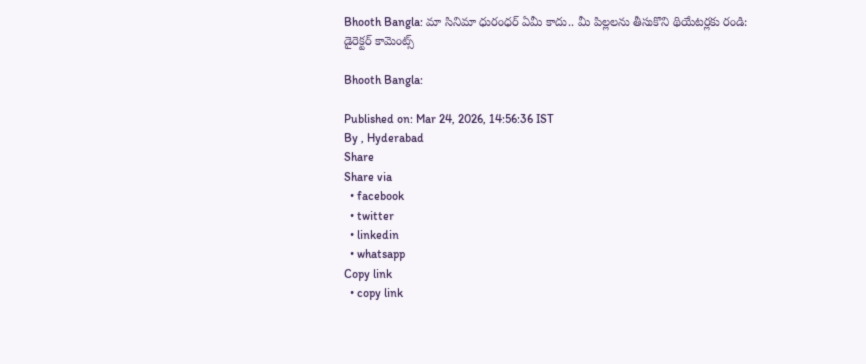Bhooth Bangla: మా సినిమా ధురంధర్ ఏమీ కాదు.. మీ పిల్లలను తీసుకొని థియేటర్లకు రండి: డైరెక్టర్ కామెంట్స్

Bhooth Bangla:

Published on: Mar 24, 2026, 14:56:36 IST
By , Hyderabad
Share
Share via
  • facebook
  • twitter
  • linkedin
  • whatsapp
Copy link
  • copy link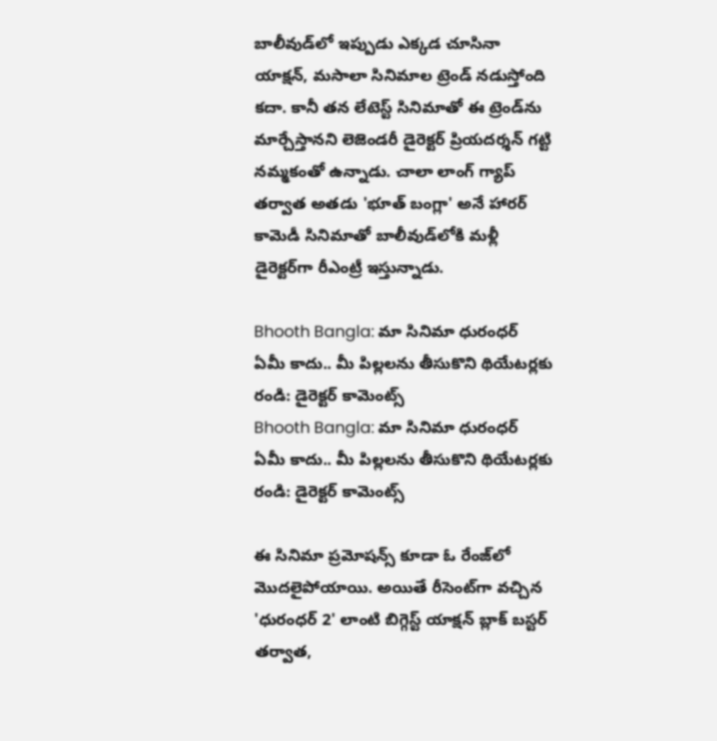బాలీవుడ్‌లో ఇప్పుడు ఎక్కడ చూసినా యాక్షన్, మసాలా సినిమాల ట్రెండ్ నడుస్తోంది కదా. కానీ తన లేటెస్ట్ సినిమాతో ఈ ట్రెండ్‌ను మార్చేస్తానని లెజెండరీ డైరెక్టర్ ప్రియదర్శన్ గట్టి నమ్మకంతో ఉన్నాడు. చాలా లాంగ్ గ్యాప్ తర్వాత అతడు 'భూత్ బంగ్లా' అనే హారర్ కామెడీ సినిమాతో బాలీవుడ్‌లోకి మళ్లీ డైరెక్టర్‌గా రీఎంట్రీ ఇస్తున్నాడు.

Bhooth Bangla: మా సినిమా ధురంధర్ ఏమీ కాదు.. మీ పిల్లలను తీసుకొని థియేటర్లకు రండి: డైరెక్టర్ కామెంట్స్
Bhooth Bangla: మా సినిమా ధురంధర్ ఏమీ కాదు.. మీ పిల్లలను తీసుకొని థియేటర్లకు రండి: డైరెక్టర్ కామెంట్స్

ఈ సినిమా ప్రమోషన్స్ కూడా ఓ రేంజ్‌లో మొదలైపోయాయి. అయితే రీసెంట్‌గా వచ్చిన 'ధురంధర్ 2' లాంటి బిగ్గెస్ట్ యాక్షన్ బ్లాక్ బస్టర్ తర్వాత,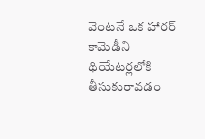వెంటనే ఒక హారర్ కామెడీని థియేటర్లలోకి తీసుకురావడం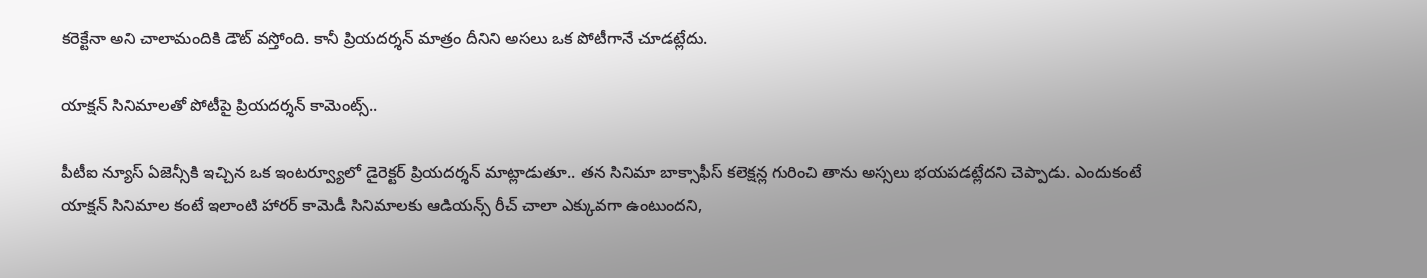కరెక్టేనా అని చాలామందికి డౌట్ వస్తోంది. కానీ ప్రియదర్శన్ మాత్రం దీనిని అసలు ఒక పోటీగానే చూడట్లేదు.

యాక్షన్ సినిమాలతో పోటీపై ప్రియదర్శన్ కామెంట్స్..

పీటీఐ న్యూస్ ఏజెన్సీకి ఇచ్చిన ఒక ఇంటర్వ్యూలో డైరెక్టర్ ప్రియదర్శన్ మాట్లాడుతూ.. తన సినిమా బాక్సాఫీస్ కలెక్షన్ల గురించి తాను అస్సలు భయపడట్లేదని చెప్పాడు. ఎందుకంటే యాక్షన్ సినిమాల కంటే ఇలాంటి హారర్ కామెడీ సినిమాలకు ఆడియన్స్ రీచ్ చాలా ఎక్కువగా ఉంటుందని,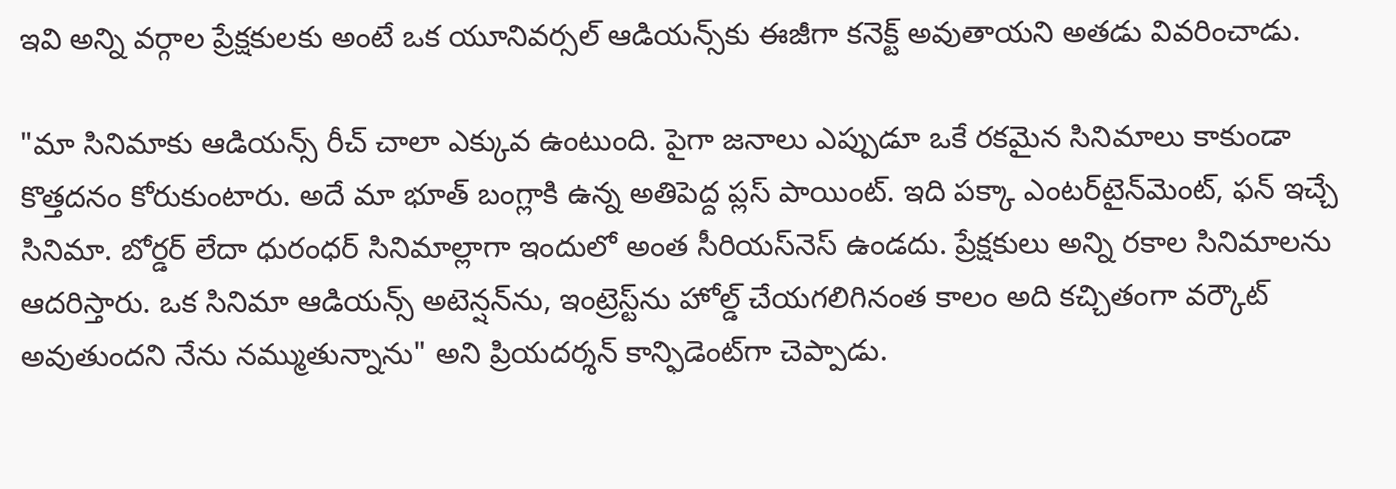ఇవి అన్ని వర్గాల ప్రేక్షకులకు అంటే ఒక యూనివర్సల్ ఆడియన్స్‌కు ఈజీగా కనెక్ట్ అవుతాయని అతడు వివరించాడు.

"మా సినిమాకు ఆడియన్స్ రీచ్ చాలా ఎక్కువ ఉంటుంది. పైగా జనాలు ఎప్పుడూ ఒకే రకమైన సినిమాలు కాకుండా కొత్తదనం కోరుకుంటారు. అదే మా భూత్ బంగ్లాకి ఉన్న అతిపెద్ద ప్లస్ పాయింట్. ఇది పక్కా ఎంటర్‌టైన్‌మెంట్, ఫన్ ఇచ్చే సినిమా. బోర్డర్ లేదా ధురంధర్ సినిమాల్లాగా ఇందులో అంత సీరియస్‌నెస్ ఉండదు. ప్రేక్షకులు అన్ని రకాల సినిమాలను ఆదరిస్తారు. ఒక సినిమా ఆడియన్స్ అటెన్షన్‌ను, ఇంట్రెస్ట్‌ను హోల్డ్ చేయగలిగినంత కాలం అది కచ్చితంగా వర్కౌట్ అవుతుందని నేను నమ్ముతున్నాను" అని ప్రియదర్శన్ కాన్ఫిడెంట్‌గా చెప్పాడు.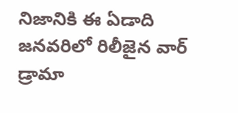నిజానికి ఈ ఏడాది జనవరిలో రిలీజైన వార్ డ్రామా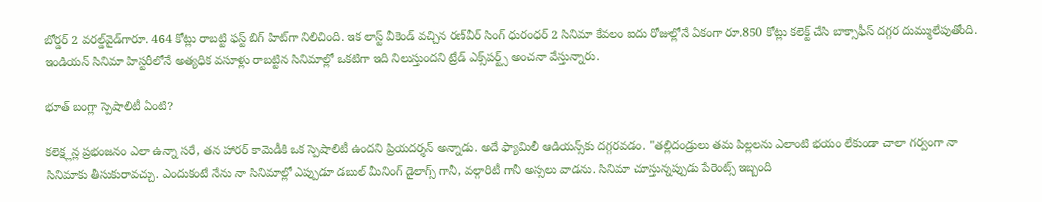బోర్డర్ 2 వరల్డ్‌వైడ్‌గారూ. 464 కోట్లు రాబట్టి ఫస్ట్ బిగ్ హిట్‌గా నిలిచింది. ఇక లాస్ట్ వీకెండ్ వచ్చిన రణ్‌వీర్ సింగ్ ధురంధర్ 2 సినిమా కేవలం ఐదు రోజుల్లోనే ఏకంగా రూ.850 కోట్లు కలెక్ట్ చేసి బాక్సాఫీస్ దగ్గర దుమ్ములేపుతోంది. ఇండియన్ సినిమా హిస్టరీలోనే అత్యధిక వసూళ్లు రాబట్టిన సినిమాల్లో ఒకటిగా ఇది నిలుస్తుందని ట్రేడ్ ఎక్స్‌పర్ట్స్ అంచనా వేస్తున్నారు.

భూత్ బంగ్లా స్పెషాలిటీ ఏంటి?

కలెక్ష్లన్ల ప్రభంజనం ఎలా ఉన్నా సరే, తన హారర్ కామెడీకి ఒక స్పెషాలిటీ ఉందని ప్రియదర్శన్ అన్నాడు. అదే ఫ్యామిలీ ఆడియన్స్‌కు దగ్గరవడం. "తల్లిదండ్రులు తమ పిల్లలను ఎలాంటి భయం లేకుండా చాలా గర్వంగా నా సినిమాకు తీసుకురావచ్చు. ఎందుకంటే నేను నా సినిమాల్లో ఎప్పుడూ డబుల్ మీనింగ్ డైలాగ్స్ గానీ, వల్గారిటీ గానీ అస్సలు వాడను. సినిమా చూస్తున్నప్పుడు పేరెంట్స్ ఇబ్బంది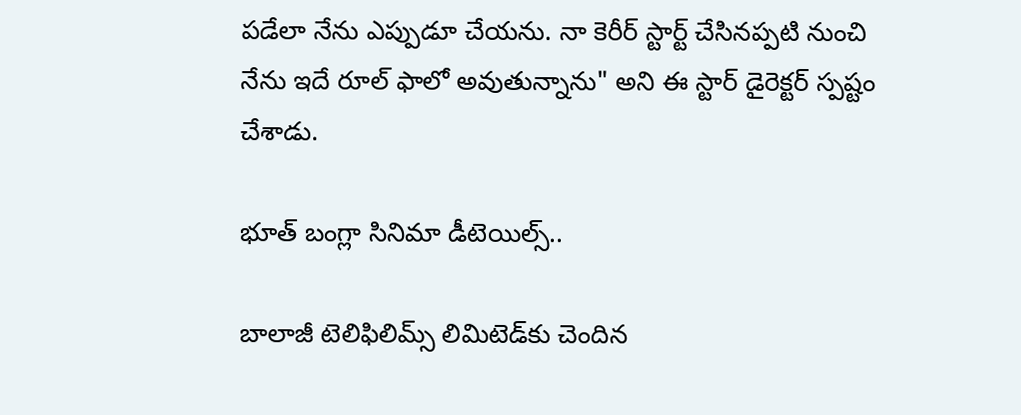పడేలా నేను ఎప్పుడూ చేయను. నా కెరీర్ స్టార్ట్ చేసినప్పటి నుంచి నేను ఇదే రూల్ ఫాలో అవుతున్నాను" అని ఈ స్టార్ డైరెక్టర్ స్పష్టం చేశాడు.

భూత్ బంగ్లా సినిమా డీటెయిల్స్..

బాలాజీ టెలిఫిలిమ్స్ లిమిటెడ్‌కు చెందిన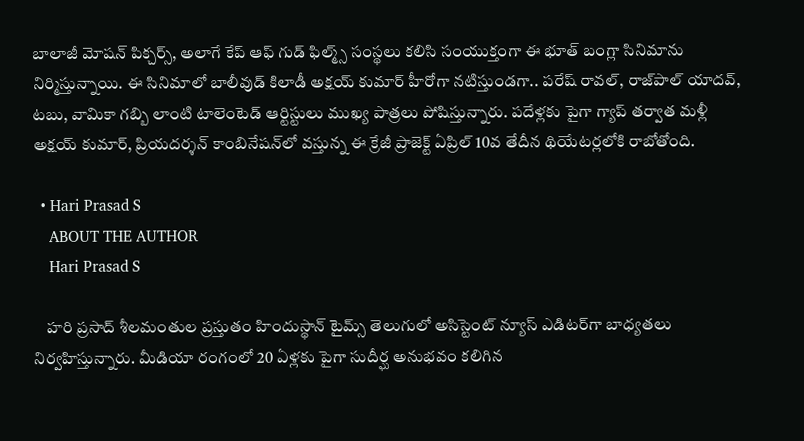బాలాజీ మోషన్ పిక్చర్స్, అలాగే కేప్ ఆఫ్ గుడ్ ఫిల్మ్స్ సంస్థలు కలిసి సంయుక్తంగా ఈ భూత్ బంగ్లా సినిమాను నిర్మిస్తున్నాయి. ఈ సినిమాలో బాలీవుడ్ కిలాడీ అక్షయ్ కుమార్ హీరోగా నటిస్తుండగా.. పరేష్ రావల్, రాజ్‌పాల్ యాదవ్, టబు, వామికా గబ్బి లాంటి టాలెంటెడ్ ఆర్టిస్టులు ముఖ్య పాత్రలు పోషిస్తున్నారు. పదేళ్లకు పైగా గ్యాప్ తర్వాత మళ్లీ అక్షయ్ కుమార్, ప్రియదర్శన్ కాంబినేషన్‌లో వస్తున్న ఈ క్రేజీ ప్రాజెక్ట్ ఏప్రిల్ 10వ తేదీన థియేటర్లలోకి రాబోతోంది.

  • Hari Prasad S
    ABOUT THE AUTHOR
    Hari Prasad S

    హరి ప్రసాద్ శీలమంతుల ప్రస్తుతం హిందుస్థాన్ టైమ్స్ తెలుగులో అసిస్టెంట్ న్యూస్ ఎడిటర్‌గా బాధ్యతలు నిర్వహిస్తున్నారు. మీడియా రంగంలో 20 ఏళ్లకు పైగా సుదీర్ఘ అనుభవం కలిగిన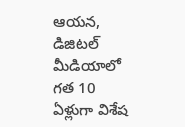ఆయన, డిజిటల్ మీడియాలో గత 10 ఏళ్లుగా విశేష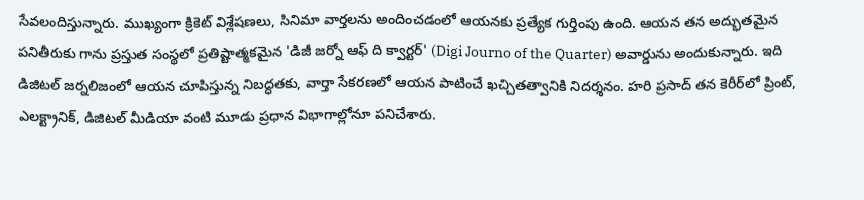సేవలందిస్తున్నారు. ముఖ్యంగా క్రికెట్ విశ్లేషణలు, సినిమా వార్తలను అందించడంలో ఆయనకు ప్రత్యేక గుర్తింపు ఉంది. ఆయన తన అద్భుతమైన పనితీరుకు గాను ప్రస్తుత సంస్థలో ప్రతిష్టాత్మకమైన 'డిజీ జర్నో ఆఫ్ ది క్వార్టర్' (Digi Journo of the Quarter) అవార్డును అందుకున్నారు. ఇది డిజిటల్ జర్నలిజంలో ఆయన చూపిస్తున్న నిబద్ధతకు, వార్తా సేకరణలో ఆయన పాటించే ఖచ్చితత్వానికి నిదర్శనం. హరి ప్రసాద్ తన కెరీర్‌లో ప్రింట్, ఎలక్ట్రానిక్, డిజిటల్ మీడియా వంటి మూడు ప్రధాన విభాగాల్లోనూ పనిచేశారు.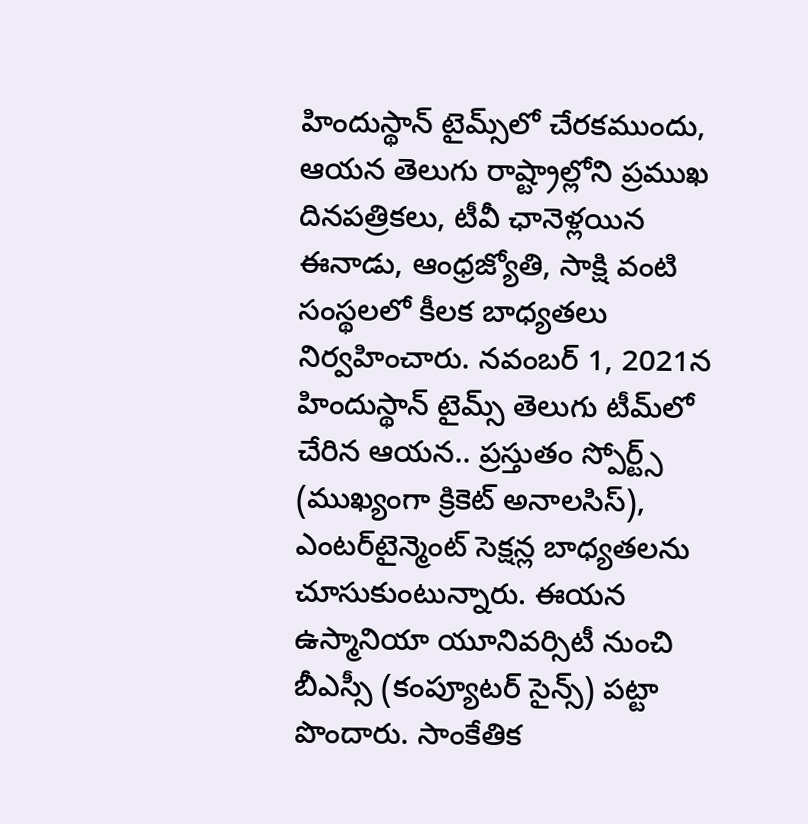హిందుస్థాన్ టైమ్స్‌లో చేరకముందు, ఆయన తెలుగు రాష్ట్రాల్లోని ప్రముఖ దినపత్రికలు, టీవీ ఛానెళ్లయిన ఈనాడు, ఆంధ్రజ్యోతి, సాక్షి వంటి సంస్థలలో కీలక బాధ్యతలు నిర్వహించారు. నవంబర్ 1, 2021న హిందుస్థాన్ టైమ్స్ తెలుగు టీమ్‌లో చేరిన ఆయన.. ప్రస్తుతం స్పోర్ట్స్ (ముఖ్యంగా క్రికెట్ అనాలసిస్), ఎంటర్‌టైన్మెంట్ సెక్షన్ల బాధ్యతలను చూసుకుంటున్నారు. ఈయన ఉస్మానియా యూనివర్సిటీ నుంచి బీఎస్సీ (కంప్యూటర్ సైన్స్) పట్టా పొందారు. సాంకేతిక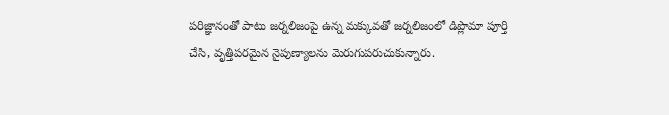పరిజ్ఞానంతో పాటు జర్నలిజంపై ఉన్న మక్కువతో జర్నలిజంలో డిప్లొమా పూర్తి చేసి, వృత్తిపరమైన నైపుణ్యాలను మెరుగుపరుచుకున్నారు.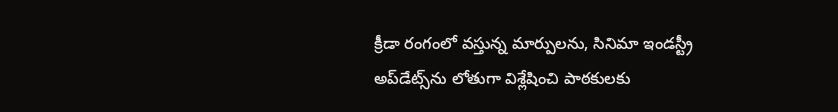క్రీడా రంగంలో వస్తున్న మార్పులను, సినిమా ఇండస్ట్రీ అప్‌డేట్స్‌ను లోతుగా విశ్లేషించి పాఠకులకు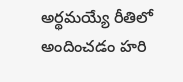అర్థమయ్యే రీతిలో అందించడం హరి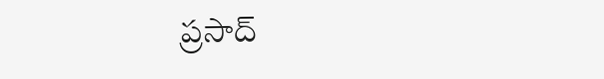ప్రసాద్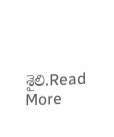శైలి.Read More